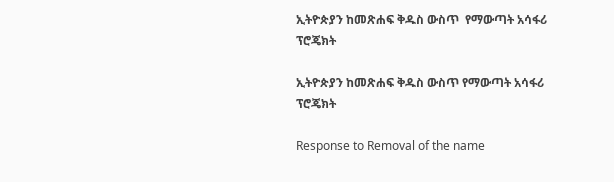ኢትዮጵያን ከመጽሐፍ ቅዱስ ውስጥ  የማውጣት አሳፋሪ ፕሮጄክት

ኢትዮጵያን ከመጽሐፍ ቅዱስ ውስጥ የማውጣት አሳፋሪ ፕሮጄክት

Response to Removal of the name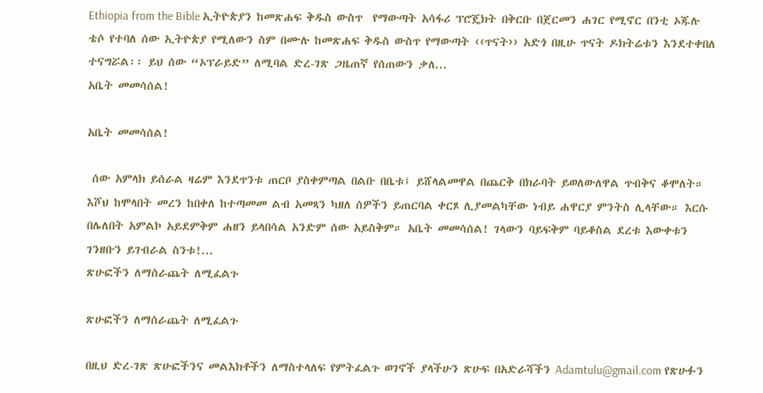Ethiopia from the Bible ኢትዮጵያን ከመጽሐፍ ቅዱስ ውስጥ  የማውጣት አሳፋሪ ፕሮጄክት በቅርቡ በጀርመን ሐገር የሚኖር በንቲ ኦጁሉ ቴሶ የተባለ ሰው ኢትዮጵያ የሚለውን ስም በሙሉ ከመጽሐፍ ቅዱስ ውስጥ የማውጣት ‹‹ጥናት›› አድጎ በዚሁ ጥናት ዶክትሬቱን እንደተቀበለ ተናግሯል፡፡ ይህ ሰው “ኦፕራይድ” ለሚባል ድረ-ገጽ ጋዜጠኛ የሰጠውን ቃለ...
አቤት መመሳሰል!

አቤት መመሳሰል!

 ሰው አምላክ ይሰራል ዛሬም እንደጥንቱ ጠርቦ ያስቀምጣል በልቡ በቤቱ፤ ይሸላልመዋል በጨርቅ በክራባት ይወለውለዋል ጥብቅና ቆሞለት። እሾህ ከሞላበት መረን ከበቀለ ከተጣመመ ልብ አመጻን ካዘለ ሰዎችን ይጠርባል ቀርጾ ሊያመልካቸው ነብይ ሐዋርያ ምንትስ ሊላቸው። እርሱ በሌለበት አምልኮ አይደምቅም ሐዘን ይላበሳል አንድም ሰው አይስቅም። አቤት መመሳሰል! ገላውን ባይፍቅም ባይቆስል ደረቱ እውቀቱን ገንዘቡን ይገብራል ስንቱ!...
ጽሁፎችን ለማሰራጨት ለሚፈልጉ

ጽሁፎችን ለማሰራጨት ለሚፈልጉ

በዚህ ድረ-ገጽ ጽሁፎችንና መልእክቶችን ለማስተላለፍ የምትፈልጉ ወገኖች ያላችሁን ጽሁፍ በአድራሻችን Adamtulu@gmail.com የጽሁፉን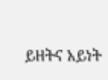ይዘትና አይነት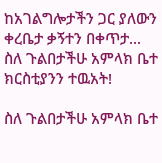ከአገልግሎታችን ጋር ያለውን ቀረቤታ ቃኝተን በቀጥታ...
ስለ ጉልበታችሁ አምላክ ቤተ ክርስቲያንን ተዉአት!

ስለ ጉልበታችሁ አምላክ ቤተ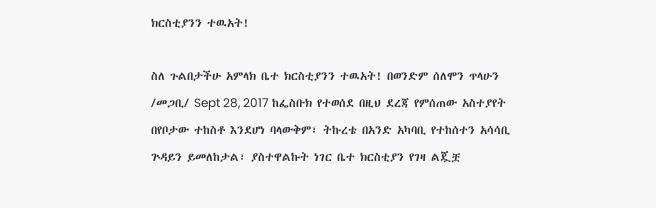ክርስቲያንን ተዉአት!

ስለ ጉልበታችሁ አምላክ ቤተ ክርስቲያንን ተዉአት! በወንድም ሰለሞን ጥላሁን /መጋቢ/ Sept 28, 2017 ከፌስቡክ የተወሰደ በዚህ ደረጃ የምሰጠው አስተያየት በየቦታው ተከስቶ እንደሆነ ባላውቅም፣ ትኩረቴ በአንድ አካባቢ የተከሰተን አሳሳቢ ጕዳይን ይመለከታል፣ ያስተዋልኩት ነገር ቤተ ክርስቲያን የገዛ ልጇቿ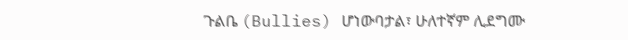ጉልቤ (Bullies) ሆነውባታል፣ ሁለተኛም ሊደግሙ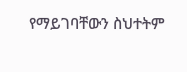የማይገባቸውን ስህተትም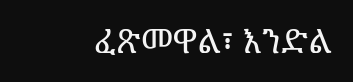ፈጽመዋል፣ እንድል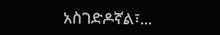አስገድዶኛል፣...